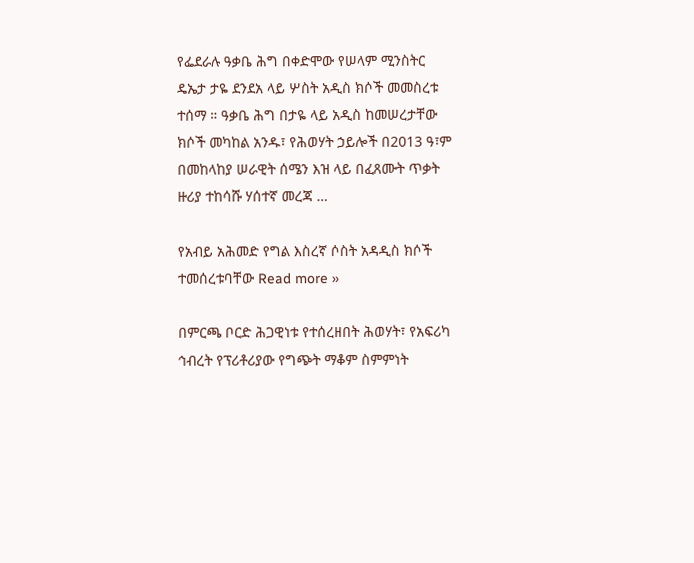የፌደራሉ ዓቃቤ ሕግ በቀድሞው የሠላም ሚንስትር ዴኤታ ታዬ ደንደአ ላይ ሦስት አዲስ ክሶች መመስረቱ ተሰማ ። ዓቃቤ ሕግ በታዬ ላይ አዲስ ከመሠረታቸው ክሶች መካከል አንዱ፣ የሕወሃት ኃይሎች በ2013 ዓ፣ም በመከላከያ ሠራዊት ሰሜን እዝ ላይ በፈጸሙት ጥቃት ዙሪያ ተከሳሹ ሃሰተኛ መረጃ …

የአብይ አሕመድ የግል እስረኛ ሶስት አዳዲስ ክሶች ተመሰረቱባቸው Read more »

በምርጫ ቦርድ ሕጋዊነቱ የተሰረዘበት ሕወሃት፣ የአፍሪካ ኅብረት የፕሪቶሪያው የግጭት ማቆም ስምምነት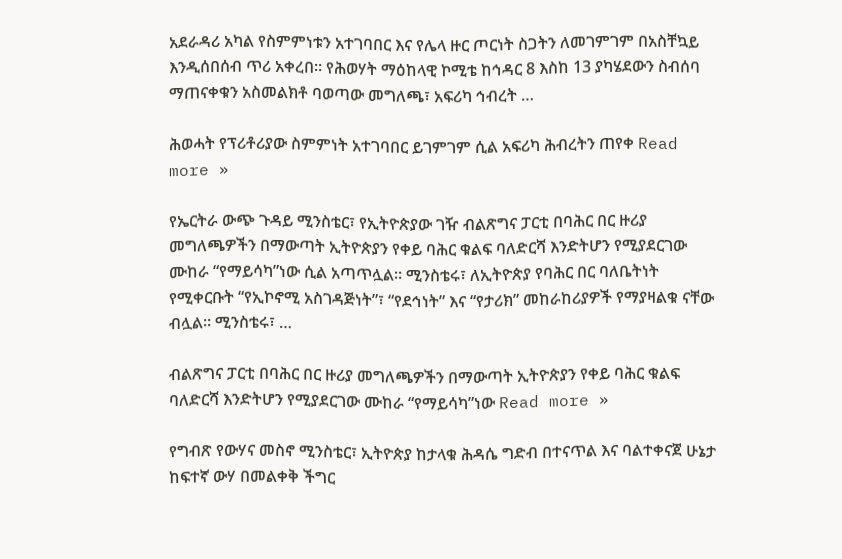አደራዳሪ አካል የስምምነቱን አተገባበር እና የሌላ ዙር ጦርነት ስጋትን ለመገምገም በአስቸኳይ እንዲሰበሰብ ጥሪ አቀረበ። የሕወሃት ማዕከላዊ ኮሚቴ ከኅዳር 8 እስከ 13 ያካሄደውን ስብሰባ ማጠናቀቁን አስመልክቶ ባወጣው መግለጫ፣ አፍሪካ ኅብረት …

ሕወሓት የፕሪቶሪያው ስምምነት አተገባበር ይገምገም ሲል አፍሪካ ሕብረትን ጠየቀ Read more »

የኤርትራ ውጭ ጉዳይ ሚንስቴር፣ የኢትዮጵያው ገዥ ብልጽግና ፓርቲ በባሕር በር ዙሪያ መግለጫዎችን በማውጣት ኢትዮጵያን የቀይ ባሕር ቁልፍ ባለድርሻ እንድትሆን የሚያደርገው ሙከራ “የማይሳካ”ነው ሲል አጣጥሏል። ሚንስቴሩ፣ ለኢትዮጵያ የባሕር በር ባለቤትነት የሚቀርቡት “የኢኮኖሚ አስገዳጅነት”፣ “የደኅነት” እና “የታሪክ” መከራከሪያዎች የማያዛልቁ ናቸው ብሏል። ሚንስቴሩ፣ …

ብልጽግና ፓርቲ በባሕር በር ዙሪያ መግለጫዎችን በማውጣት ኢትዮጵያን የቀይ ባሕር ቁልፍ ባለድርሻ እንድትሆን የሚያደርገው ሙከራ “የማይሳካ”ነው Read more »

የግብጽ የውሃና መስኖ ሚንስቴር፣ ኢትዮጵያ ከታላቁ ሕዳሴ ግድብ በተናጥል እና ባልተቀናጀ ሁኔታ ከፍተኛ ውሃ በመልቀቅ ችግር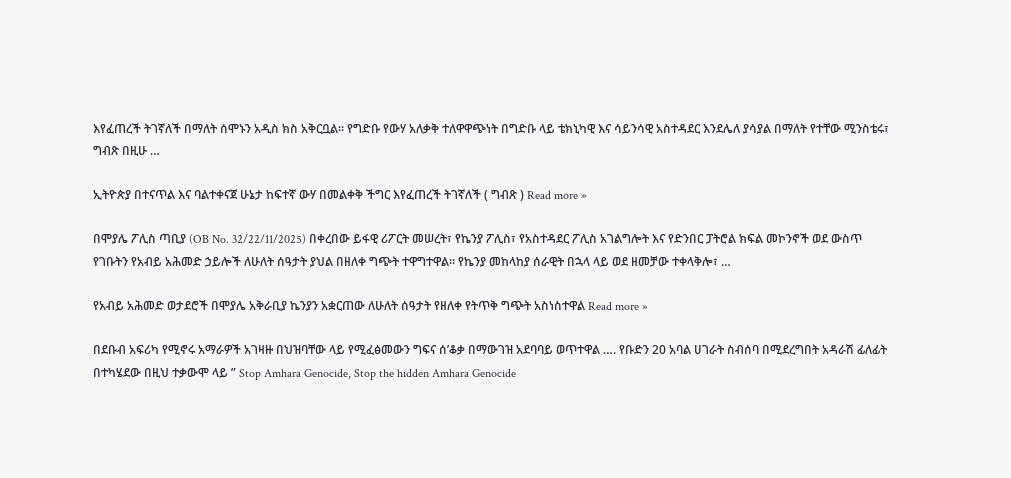እየፈጠረች ትገኛለች በማለት ሰሞኑን አዲስ ክስ አቅርቧል። የግድቡ የውሃ አለቃቅ ተለዋዋጭነት በግድቡ ላይ ቴክኒካዊ እና ሳይንሳዊ አስተዳደር እንደሌለ ያሳያል በማለት የተቸው ሚንስቴሩ፣ ግብጽ በዚሁ …

ኢትዮጵያ በተናጥል እና ባልተቀናጀ ሁኔታ ከፍተኛ ውሃ በመልቀቅ ችግር እየፈጠረች ትገኛለች ( ግብጽ ) Read more »

በሞያሌ ፖሊስ ጣቢያ (OB No. 32/22/11/2025) በቀረበው ይፋዊ ሪፖርት መሠረት፣ የኬንያ ፖሊስ፣ የአስተዳደር ፖሊስ አገልግሎት እና የድንበር ፓትሮል ክፍል መኮንኖች ወደ ውስጥ የገቡትን የአብይ አሕመድ ኃይሎች ለሁለት ሰዓታት ያህል በዘለቀ ግጭት ተዋግተዋል። የኬንያ መከላከያ ሰራዊት በኋላ ላይ ወደ ዘመቻው ተቀላቅሎ፣ …

የአብይ አሕመድ ወታደሮች በሞያሌ አቅራቢያ ኬንያን አቋርጠው ለሁለት ሰዓታት የዘለቀ የትጥቅ ግጭት አስነስተዋል Read more »

በደቡብ አፍሪካ የሚኖሩ አማራዎች አገዛዙ በህዝባቸው ላይ የሚፈፅመውን ግፍና ሰ’ቆቃ በማውገዝ አደባባይ ወጥተዋል …. የቡድን 20 አባል ሀገራት ስብሰባ በሚደረግበት አዳራሽ ፊለፊት በተካሄደው በዚህ ተቃውሞ ላይ ” Stop Amhara Genocide, Stop the hidden Amhara Genocide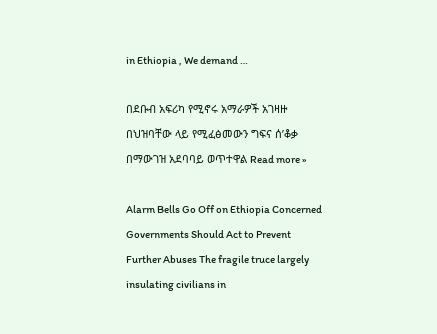in Ethiopia , We demand …

በደቡብ አፍሪካ የሚኖሩ አማራዎች አገዛዙ በህዝባቸው ላይ የሚፈፅመውን ግፍና ሰ’ቆቃ በማውገዝ አደባባይ ወጥተዋል Read more »

Alarm Bells Go Off on Ethiopia Concerned Governments Should Act to Prevent Further Abuses The fragile truce largely insulating civilians in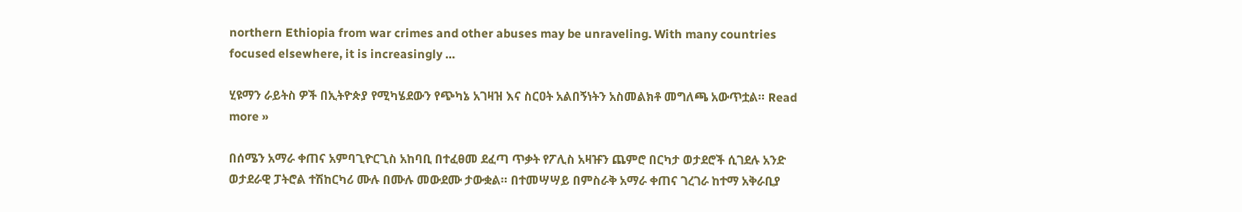northern Ethiopia from war crimes and other abuses may be unraveling. With many countries focused elsewhere, it is increasingly …

ሂዩማን ራይትስ ዎች በኢትዮጵያ የሚካሄደውን የጭካኔ አገዛዝ እና ስርዐት አልበኝነትን አስመልክቶ መግለጫ አውጥቷል። Read more »

በሰሜን አማራ ቀጠና አምባጊዮርጊስ አከባቢ በተፈፀመ ደፈጣ ጥቃት የፖሊስ አዛዡን ጨምሮ በርካታ ወታደሮች ሲገደሉ አንድ ወታደራዊ ፓትሮል ተሽከርካሪ ሙሉ በሙሉ መውደሙ ታውቋል። በተመሣሣይ በምስራቅ አማራ ቀጠና ገረገራ ከተማ አቅራቢያ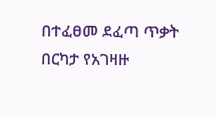በተፈፀመ ደፈጣ ጥቃት በርካታ የአገዛዙ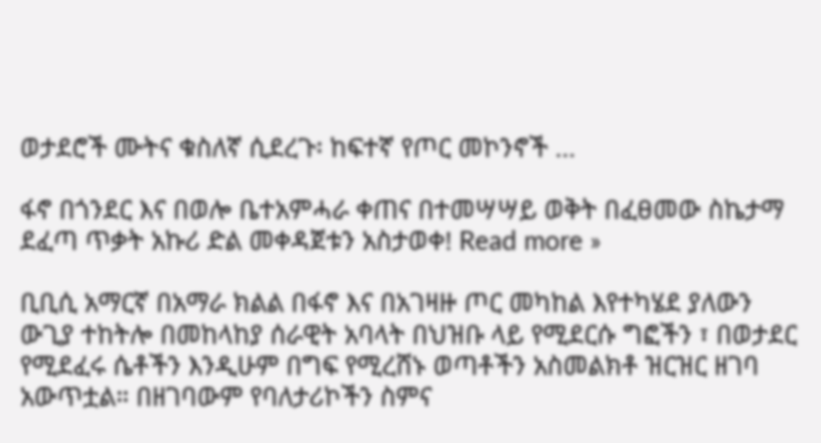ወታደሮች ሙትና ቁስለኛ ሲደረጉ፡ ከፍተኛ የጦር መኮንኖች …

ፋኖ በጎንደር እና በወሎ ቤተአምሓራ ቀጠና በተመሣሣይ ወቅት በፈፀመው ስኬታማ ደፈጣ ጥቃት አኩሪ ድል መቀዳጀቱን አስታወቀ! Read more »

ቢቢሲ አማርኛ በአማራ ክልል በፋኖ እና በአገዛዙ ጦር መካከል እየተካሄደ ያለውን ውጊያ ተከትሎ በመከላከያ ሰራዊት አባላት በህዝቡ ላይ የሚደርሱ ግፎችን ፣ በወታደር የሚደፈሩ ሴቶችን እንዲሁም በግፍ የሚረሸኑ ወጣቶችን አስመልክቶ ዝርዝር ዘገባ አውጥቷል። በዘገባውም የባለታሪኮችን ስምና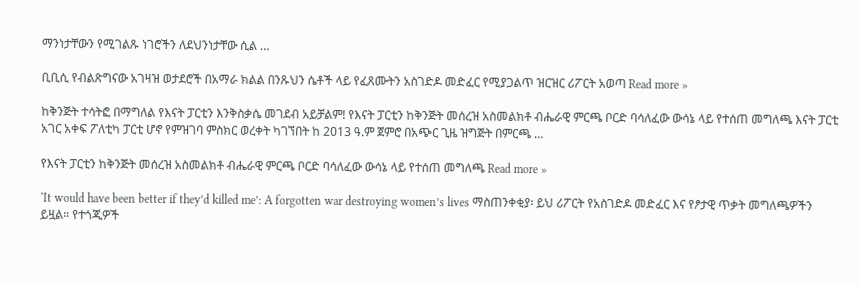ማንነታቸውን የሚገልጹ ነገሮችን ለደህንነታቸው ሲል …

ቢቢሲ የብልጽግናው አገዛዝ ወታደሮች በአማራ ክልል በንጹህን ሴቶች ላይ የፈጸሙትን አስገድዶ መድፈር የሚያጋልጥ ዝርዝር ሪፖርት አወጣ Read more »

ከቅንጅት ተሳትፎ በማግለል የእናት ፓርቲን እንቅስቃሴ መገደብ አይቻልም! የእናት ፓርቲን ከቅንጅት መሰረዝ አስመልክቶ ብሔራዊ ምርጫ ቦርድ ባሳለፈው ውሳኔ ላይ የተሰጠ መግለጫ እናት ፓርቲ አገር አቀፍ ፖለቲካ ፓርቲ ሆኖ የምዝገባ ምስክር ወረቀት ካገኘበት ከ 2013 ዓ.ም ጀምሮ በአጭር ጊዜ ዝግጅት በምርጫ …

የእናት ፓርቲን ከቅንጅት መሰረዝ አስመልክቶ ብሔራዊ ምርጫ ቦርድ ባሳለፈው ውሳኔ ላይ የተሰጠ መግለጫ Read more »

‘It would have been better if they’d killed me’: A forgotten war destroying women’s lives ማስጠንቀቂያ፡ ይህ ሪፖርት የአስገድዶ መድፈር እና የፆታዊ ጥቃት መግለጫዎችን ይዟል። የተጎጂዎች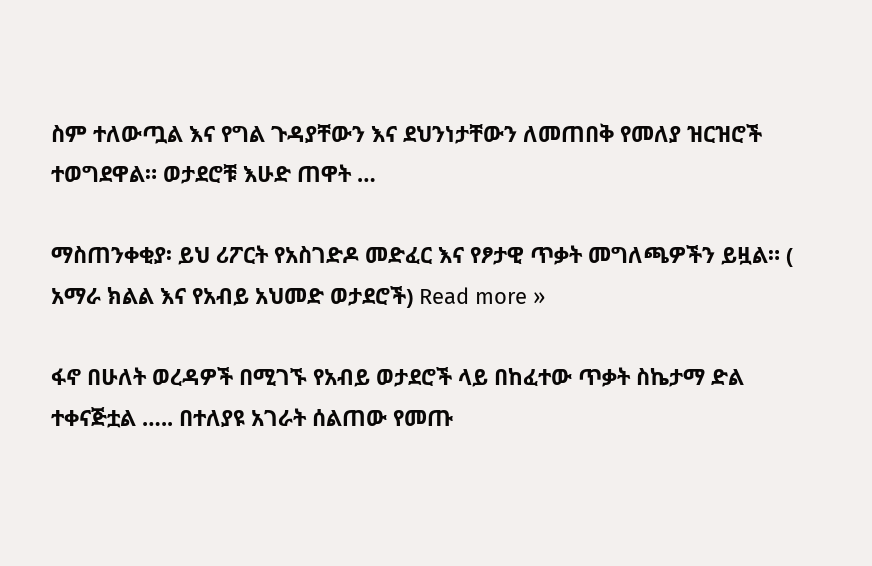ስም ተለውጧል እና የግል ጉዳያቸውን እና ደህንነታቸውን ለመጠበቅ የመለያ ዝርዝሮች ተወግደዋል። ወታደሮቹ እሁድ ጠዋት …

ማስጠንቀቂያ፡ ይህ ሪፖርት የአስገድዶ መድፈር እና የፆታዊ ጥቃት መግለጫዎችን ይዟል። ( አማራ ክልል እና የአብይ አህመድ ወታደሮች) Read more »

ፋኖ በሁለት ወረዳዎች በሚገኙ የአብይ ወታደሮች ላይ በከፈተው ጥቃት ስኬታማ ድል ተቀናጅቷል ….. በተለያዩ አገራት ሰልጠው የመጡ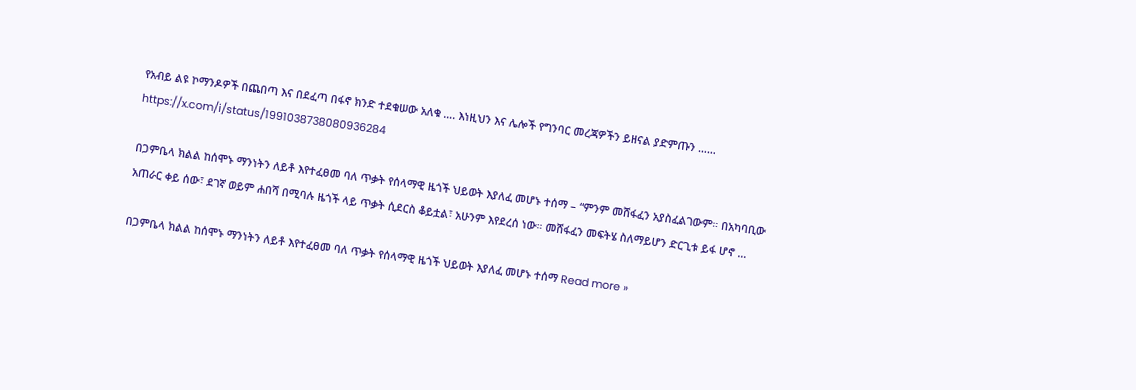የአብይ ልዩ ኮማንዶዎች በጨበጣ እና በደፈጣ በፋኖ ክንድ ተደቁሠው አለቁ …. እነዚህን እና ሌሎች የግንባር መረጃዎችን ይዘናል ያድምጡን …… https://x.com/i/status/1991038738080936284

በጋምቤላ ክልል ከሰሞኑ ማንነትን ለይቶ እየተፈፀመ ባለ ጥቃት የሰላማዊ ዜጎች ህይወት እያለፈ መሆኑ ተሰማ – “ምንም መሸፋፈን አያስፈልገውም። በአካባቢው አጠራር ቀይ ሰው፣ ደገኛ ወይም ሐበሻ በሚባሉ ዜጎች ላይ ጥቃት ሲደርስ ቆይቷል፣ አሁንም እየደረሰ ነው። መሸፋፈን መፍትሄ ስለማይሆን ድርጊቱ ይፋ ሆኖ …

በጋምቤላ ክልል ከሰሞኑ ማንነትን ለይቶ እየተፈፀመ ባለ ጥቃት የሰላማዊ ዜጎች ህይወት እያለፈ መሆኑ ተሰማ Read more »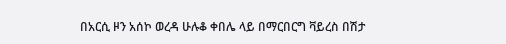በአርሲ ዞን አሰኮ ወረዳ ሁሉቆ ቀበሌ ላይ በማርበርግ ቫይረስ በሽታ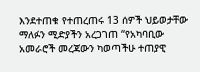እንደተጠቁ የተጠረጠሩ 13 ሰዎች ህይወታቸው ማለፉን ሚድያችን አረጋገጠ “የአካባቢው አመራሮች መረጃውን ካወጣችሁ ተጠያዊ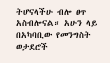ትሆናላችሁ ብሎ ፀጥ አስብሎናል። አሁን ላይ በአካባቢው የመንግስት ወታደሮች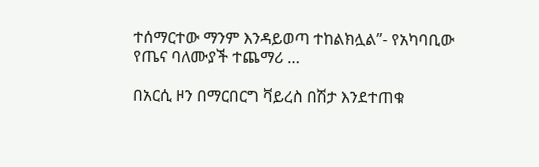ተሰማርተው ማንም እንዳይወጣ ተከልክሏል”- የአካባቢው የጤና ባለሙያች ተጨማሪ …

በአርሲ ዞን በማርበርግ ቫይረስ በሽታ እንደተጠቁ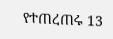የተጠረጠሩ 13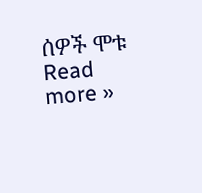ሰዎች ሞቱ Read more »